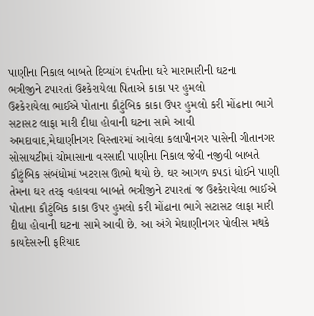પાણીના નિકાલ બાબતે દિવ્યાંગ દંપતીના ઘરે મારામારીની ઘટના
ભત્રીજીને ટપારતાં ઉશ્કેરાયેલા પિતાએ કાકા પર હુમલો
ઉશ્કેરાયેલા ભાઈએ પોતાના કૌટુંબિક કાકા ઉપર હુમલો કરી મોંઢાના ભાગે સટાસટ લાફા મારી દીધા હોવાની ઘટના સામે આવી
અમદાવાદ,મેઘાણીનગર વિસ્તારમાં આવેલા કલાપીનગર પાસેની ગીતાનગર સોસાયટીમાં ચોમાસાના વરસાદી પાણીના નિકાલ જેવી નજીવી બાબતે કૌટુંબિક સંબંધોમાં ખટરાસ ઊભો થયો છે. ઘર આગળ કપડાં ધોઈને પાણી તેમના ઘર તરફ વહાવવા બાબતે ભત્રીજીને ટપારતાં જ ઉશ્કેરાયેલા ભાઈએ પોતાના કૌટુંબિક કાકા ઉપર હુમલો કરી મોંઢાના ભાગે સટાસટ લાફા મારી દીધા હોવાની ઘટના સામે આવી છે. આ અંગે મેઘાણીનગર પોલીસ મથકે કાયદેસરની ફરિયાદ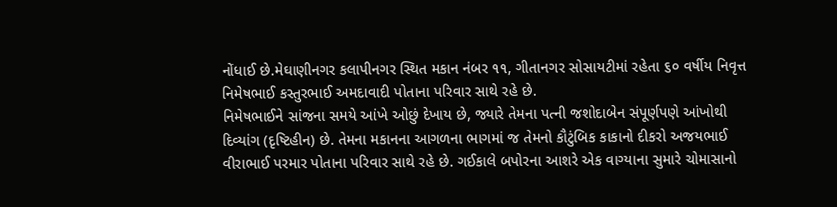નોંધાઈ છે.મેઘાણીનગર કલાપીનગર સ્થિત મકાન નંબર ૧૧, ગીતાનગર સોસાયટીમાં રહેતા ૬૦ વર્ષીય નિવૃત્ત નિમેષભાઈ કસ્તુરભાઈ અમદાવાદી પોતાના પરિવાર સાથે રહે છે.
નિમેષભાઈને સાંજના સમયે આંખે ઓછું દેખાય છે, જ્યારે તેમના પત્ની જશોદાબેન સંપૂર્ણપણે આંખોથી દિવ્યાંગ (દૃષ્ટિહીન) છે. તેમના મકાનના આગળના ભાગમાં જ તેમનો કૌટુંબિક કાકાનો દીકરો અજયભાઈ વીરાભાઈ પરમાર પોતાના પરિવાર સાથે રહે છે. ગઈકાલે બપોરના આશરે એક વાગ્યાના સુમારે ચોમાસાનો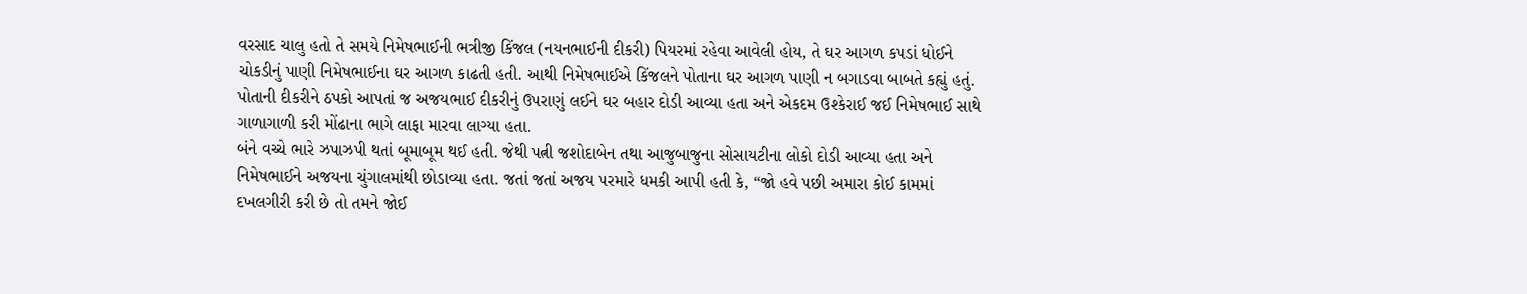વરસાદ ચાલુ હતો તે સમયે નિમેષભાઈની ભત્રીજી કિંજલ (નયનભાઈની દીકરી) પિયરમાં રહેવા આવેલી હોય, તે ઘર આગળ કપડાં ધોઈને ચોકડીનું પાણી નિમેષભાઈના ઘર આગળ કાઢતી હતી. આથી નિમેષભાઈએ કિંજલને પોતાના ઘર આગળ પાણી ન બગાડવા બાબતે કહ્યું હતું. પોતાની દીકરીને ઠપકો આપતાં જ અજયભાઈ દીકરીનું ઉપરાણું લઈને ઘર બહાર દોડી આવ્યા હતા અને એકદમ ઉશ્કેરાઈ જઈ નિમેષભાઈ સાથે ગાળાગાળી કરી મોંઢાના ભાગે લાફા મારવા લાગ્યા હતા.
બંને વચ્ચે ભારે ઝપાઝપી થતાં બૂમાબૂમ થઈ હતી. જેથી પત્ની જશોદાબેન તથા આજુબાજુના સોસાયટીના લોકો દોડી આવ્યા હતા અને નિમેષભાઈને અજયના ચુંગાલમાંથી છોડાવ્યા હતા. જતાં જતાં અજય પરમારે ધમકી આપી હતી કે, “જો હવે પછી અમારા કોઈ કામમાં દખલગીરી કરી છે તો તમને જોઈ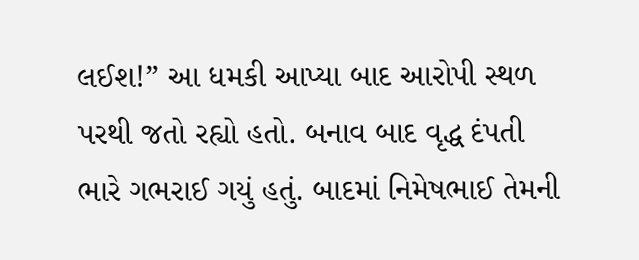લઈશ!” આ ધમકી આપ્યા બાદ આરોપી સ્થળ પરથી જતો રહ્યો હતો. બનાવ બાદ વૃદ્ધ દંપતી ભારે ગભરાઈ ગયું હતું. બાદમાં નિમેષભાઈ તેમની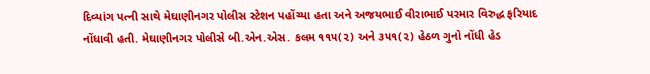દિવ્યાંગ પત્ની સાથે મેઘાણીનગર પોલીસ સ્ટેશન પહોંચ્યા હતા અને અજયભાઈ વીરાભાઈ પરમાર વિરુદ્ધ ફરિયાદ નોંધાવી હતી. મેઘાણીનગર પોલીસે બી.એન.એસ. કલમ ૧૧૫(૨) અને ૩૫૧(૨) હેઠળ ગુનો નોંધી હેડ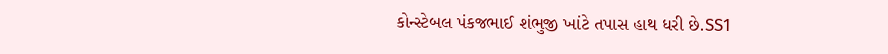કોન્સ્ટેબલ પંકજભાઈ શંભુજી ખાંટે તપાસ હાથ ધરી છે.SS1